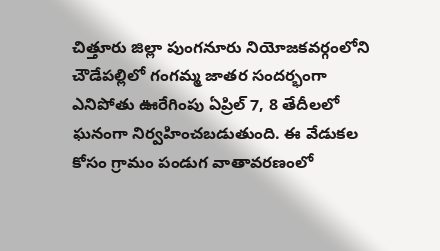చిత్తూరు జిల్లా పుంగనూరు నియోజకవర్గంలోని చౌడేపల్లిలో గంగమ్మ జాతర సందర్భంగా ఎనిపోతు ఊరేగింపు ఏప్రిల్ 7, 8 తేదీలలో ఘనంగా నిర్వహించబడుతుంది. ఈ వేడుకల కోసం గ్రామం పండుగ వాతావరణంలో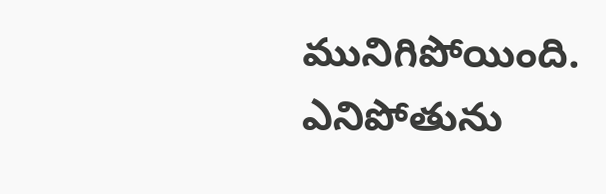మునిగిపోయింది.
ఎనిపోతును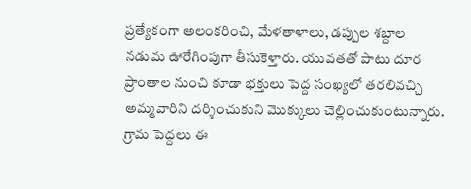ప్రత్యేకంగా అలంకరించి, మేళతాళాలు, డప్పుల శబ్దాల నడుమ ఊరేగింపుగా తీసుకెళ్తారు. యువతతో పాటు దూర ప్రాంతాల నుంచి కూడా భక్తులు పెద్ద సంఖ్యలో తరలివచ్చి అమ్మవారిని దర్శించుకుని మొక్కులు చెల్లించుకుంటున్నారు. గ్రామ పెద్దలు ఈ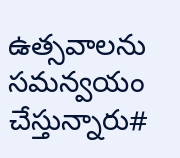ఉత్సవాలను సమన్వయం చేస్తున్నారు#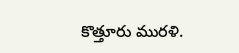కొత్తూరు మురళి.